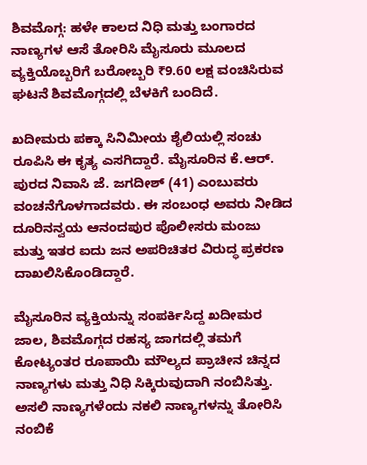ಶಿವಮೊಗ್ಗ: ಹಳೇ ಕಾಲದ ನಿಧಿ ಮತ್ತು ಬಂಗಾರದ ನಾಣ್ಯಗಳ ಆಸೆ ತೋರಿಸಿ ಮೈಸೂರು ಮೂಲದ ವ್ಯಕ್ತಿಯೊಬ್ಬರಿಗೆ ಬರೋಬ್ಬರಿ ₹9.60 ಲಕ್ಷ ವಂಚಿಸಿರುವ ಘಟನೆ ಶಿವಮೊಗ್ಗದಲ್ಲಿ ಬೆಳಕಿಗೆ ಬಂದಿದೆ.

ಖದೀಮರು ಪಕ್ಕಾ ಸಿನಿಮೀಯ ಶೈಲಿಯಲ್ಲಿ ಸಂಚು ರೂಪಿಸಿ ಈ ಕೃತ್ಯ ಎಸಗಿದ್ದಾರೆ. ಮೈಸೂರಿನ ಕೆ.ಆರ್. ಪುರದ ನಿವಾಸಿ ಜೆ. ಜಗದೀಶ್ (41) ಎಂಬುವರು ವಂಚನೆಗೊಳಗಾದವರು. ಈ ಸಂಬಂಧ ಅವರು ನೀಡಿದ ದೂರಿನನ್ವಯ ಆನಂದಪುರ ಪೊಲೀಸರು ಮಂಜು ಮತ್ತು ಇತರ ಐದು ಜನ ಅಪರಿಚಿತರ ವಿರುದ್ಧ ಪ್ರಕರಣ ದಾಖಲಿಸಿಕೊಂಡಿದ್ದಾರೆ.

ಮೈಸೂರಿನ ವ್ಯಕ್ತಿಯನ್ನು ಸಂಪರ್ಕಿಸಿದ್ದ ಖದೀಮರ ಜಾಲ, ಶಿವಮೊಗ್ಗದ ರಹಸ್ಯ ಜಾಗದಲ್ಲಿ ತಮಗೆ ಕೋಟ್ಯಂತರ ರೂಪಾಯಿ ಮೌಲ್ಯದ ಪ್ರಾಚೀನ ಚಿನ್ನದ ನಾಣ್ಯಗಳು ಮತ್ತು ನಿಧಿ ಸಿಕ್ಕಿರುವುದಾಗಿ ನಂಬಿಸಿತ್ತು. ಅಸಲಿ ನಾಣ್ಯಗಳೆಂದು ನಕಲಿ ನಾಣ್ಯಗಳನ್ನು ತೋರಿಸಿ ನಂಬಿಕೆ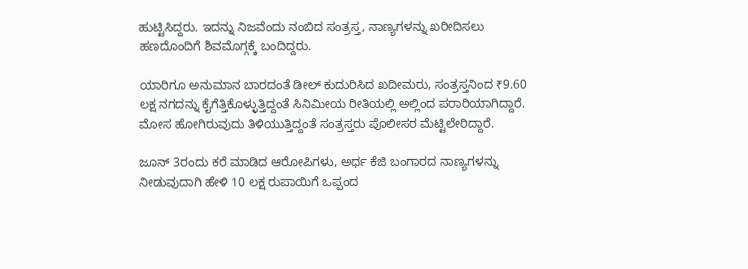ಹುಟ್ಟಿಸಿದ್ದರು. ಇದನ್ನು ನಿಜವೆಂದು ನಂಬಿದ ಸಂತ್ರಸ್ತ, ನಾಣ್ಯಗಳನ್ನು ಖರೀದಿಸಲು ಹಣದೊಂದಿಗೆ ಶಿವಮೊಗ್ಗಕ್ಕೆ ಬಂದಿದ್ದರು.

ಯಾರಿಗೂ ಅನುಮಾನ ಬಾರದಂತೆ ಡೀಲ್ ಕುದುರಿಸಿದ ಖದೀಮರು, ಸಂತ್ರಸ್ತನಿಂದ ₹9.60 ಲಕ್ಷ ನಗದನ್ನು ಕೈಗೆತ್ತಿಕೊಳ್ಳುತ್ತಿದ್ದಂತೆ ಸಿನಿಮೀಯ ರೀತಿಯಲ್ಲಿ ಅಲ್ಲಿಂದ ಪರಾರಿಯಾಗಿದ್ದಾರೆ. ಮೋಸ ಹೋಗಿರುವುದು ತಿಳಿಯುತ್ತಿದ್ದಂತೆ ಸಂತ್ರಸ್ತರು ಪೊಲೀಸರ ಮೆಟ್ಟಿಲೇರಿದ್ದಾರೆ.

ಜೂನ್ 3ರಂದು ಕರೆ ಮಾಡಿದ ಆರೋಪಿಗಳು, ಅರ್ಧ ಕೆಜಿ ಬಂಗಾರದ ನಾಣ್ಯಗಳನ್ನು ನೀಡುವುದಾಗಿ ಹೇಳಿ 10 ಲಕ್ಷ ರುಪಾಯಿಗೆ ಒಪ್ಪಂದ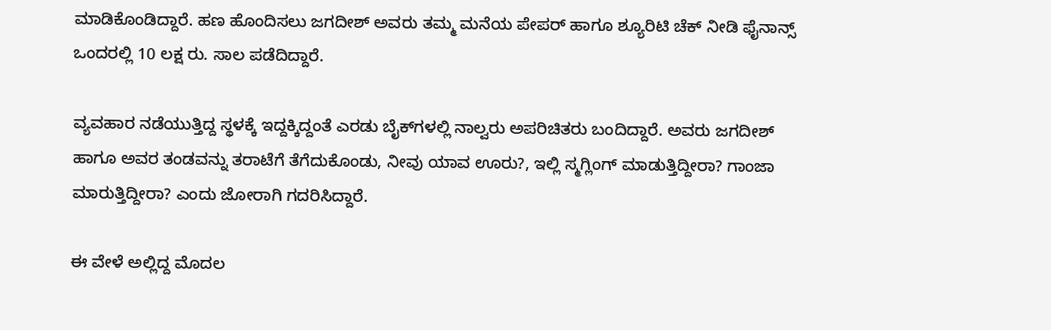ಮಾಡಿಕೊಂಡಿದ್ದಾರೆ. ಹಣ ಹೊಂದಿಸಲು ಜಗದೀಶ್ ಅವರು ತಮ್ಮ ಮನೆಯ ಪೇಪರ್ ಹಾಗೂ ಶ್ಯೂರಿಟಿ ಚೆಕ್ ನೀಡಿ ಫೈನಾನ್ಸ್ ಒಂದರಲ್ಲಿ 10 ಲಕ್ಷ ರು. ಸಾಲ ಪಡೆದಿದ್ದಾರೆ.

ವ್ಯವಹಾರ ನಡೆಯುತ್ತಿದ್ದ ಸ್ಥಳಕ್ಕೆ ಇದ್ದಕ್ಕಿದ್ದಂತೆ ಎರಡು ಬೈಕ್‍ಗಳಲ್ಲಿ ನಾಲ್ವರು ಅಪರಿಚಿತರು ಬಂದಿದ್ದಾರೆ. ಅವರು ಜಗದೀಶ್ ಹಾಗೂ ಅವರ ತಂಡವನ್ನು ತರಾಟೆಗೆ ತೆಗೆದುಕೊಂಡು, ನೀವು ಯಾವ ಊರು?, ಇಲ್ಲಿ ಸ್ಮಗ್ಲಿಂಗ್ ಮಾಡುತ್ತಿದ್ದೀರಾ? ಗಾಂಜಾ ಮಾರುತ್ತಿದ್ದೀರಾ? ಎಂದು ಜೋರಾಗಿ ಗದರಿಸಿದ್ದಾರೆ.

ಈ ವೇಳೆ ಅಲ್ಲಿದ್ದ ಮೊದಲ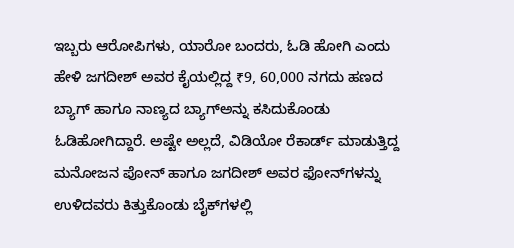ಇಬ್ಬರು ಆರೋಪಿಗಳು, ಯಾರೋ ಬಂದರು, ಓಡಿ ಹೋಗಿ ಎಂದು ಹೇಳಿ ಜಗದೀಶ್ ಅವರ ಕೈಯಲ್ಲಿದ್ದ ₹9, 60,000 ನಗದು ಹಣದ ಬ್ಯಾಗ್ ಹಾಗೂ ನಾಣ್ಯದ ಬ್ಯಾಗ್‍ಅನ್ನು ಕಸಿದುಕೊಂಡು ಓಡಿಹೋಗಿದ್ದಾರೆ. ಅಷ್ಟೇ ಅಲ್ಲದೆ, ವಿಡಿಯೋ ರೆಕಾರ್ಡ್ ಮಾಡುತ್ತಿದ್ದ ಮನೋಜನ ಪೋನ್ ಹಾಗೂ ಜಗದೀಶ್ ಅವರ ಫೋನ್‍ಗಳನ್ನು ಉಳಿದವರು ಕಿತ್ತುಕೊಂಡು ಬೈಕ್‍ಗಳಲ್ಲಿ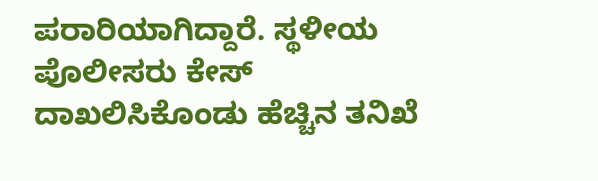ಪರಾರಿಯಾಗಿದ್ದಾರೆ. ಸ್ಥಳೀಯ ಪೊಲೀಸರು ಕೇಸ್ ದಾಖಲಿಸಿಕೊಂಡು ಹೆಚ್ಚಿನ ತನಿಖೆ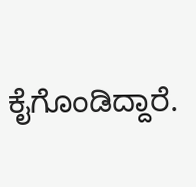ಕೈಗೊಂಡಿದ್ದಾರೆ.